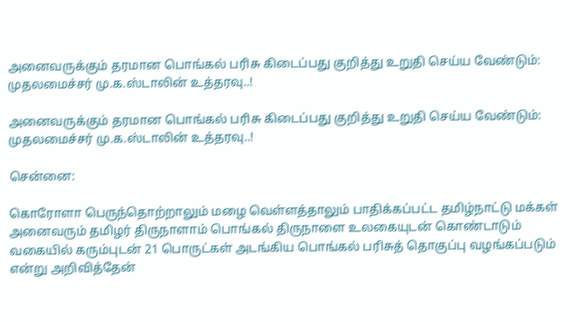அனைவருக்கும் தரமான பொங்கல் பரிசு கிடைப்பது குறித்து உறுதி செய்ய வேண்டும்: முதலமைச்சர் மு.க.ஸ்டாலின் உத்தரவு..!

அனைவருக்கும் தரமான பொங்கல் பரிசு கிடைப்பது குறித்து உறுதி செய்ய வேண்டும்:
முதலமைச்சர் மு.க.ஸ்டாலின் உத்தரவு..!

சென்னை:

கொரோளா பெருந்தொற்றாலும் மழை வெள்ளத்தாலும் பாதிக்கப்பட்ட தமிழ்நாட்டு மக்கள் அனைவரும் தமிழர் திருநாளாம் பொங்கல் திருநாளை உலகையுடன் கொண்டாடும் வகையில் கரும்புடன் 21 பொருட்கள் அடங்கிய பொங்கல் பரிசுத் தொகுப்பு வழங்கப்படும் என்று அறிவித்தேன்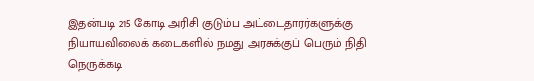இதன்படி 215 கோடி அரிசி குடும்ப அட்டைதாரர்களுக்கு நியாயவிலைக் கடைகளில் நமது அரசுக்குப் பெரும் நிதி நெருக்கடி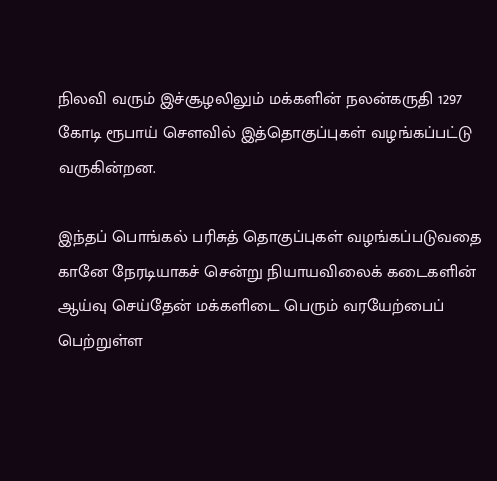நிலவி வரும் இச்சூழலிலும் மக்களின் நலன்கருதி 1297 கோடி ரூபாய் சௌவில் இத்தொகுப்புகள் வழங்கப்பட்டு வருகின்றன.

இந்தப் பொங்கல் பரிசுத் தொகுப்புகள் வழங்கப்படுவதை கானே நேரடியாகச் சென்று நியாயவிலைக் கடைகளின் ஆய்வு செய்தேன் மக்களிடை பெரும் வரயேற்பைப் பெற்றுள்ள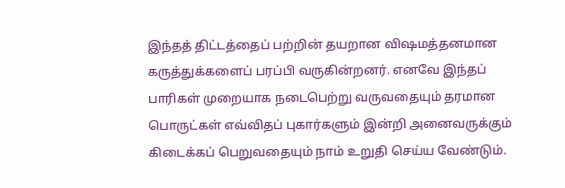இந்தத் திட்டத்தைப் பற்றின் தயறான விஷமத்தனமான கருத்துக்களைப் பரப்பி வருகின்றனர். எனவே இந்தப் பாரிகள் முறையாக நடைபெற்று வருவதையும் தரமான பொருட்கள் எவ்விதப் புகார்களும் இன்றி அனைவருக்கும் கிடைக்கப் பெறுவதையும் நாம் உறுதி செய்ய வேண்டும்.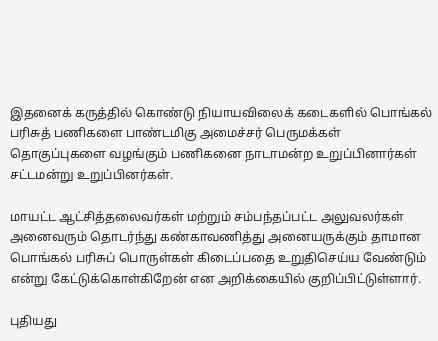இதனைக் கருத்தில் கொண்டு நியாயவிலைக் கடைகளில் பொங்கல் பரிசுத் பணிகளை பாண்டமிகு அமைச்சர் பெருமக்கள் தொகுப்புகளை வழங்கும் பணிகனை நாடாமன்ற உறுப்பினார்கள் சட்டமன்று உறுப்பினர்கள்.

மாயட்ட ஆட்சித்தலைவர்கள் மற்றும் சம்பந்தப்பட்ட அலுவலர்கள் அனைவரும் தொடர்ந்து கண்காவணித்து அனையருக்கும் தாமான பொங்கல் பரிசுப் பொருள்கள் கிடைப்பதை உறுதிசெய்ய வேண்டும் என்று கேட்டுக்கொள்கிறேன் என அறிக்கையில் குறிப்பிட்டுள்ளார்.

புதியது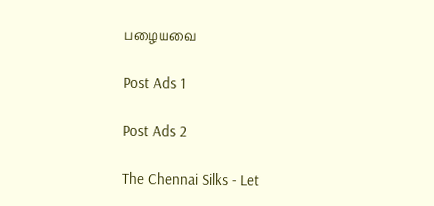பழையவை

Post Ads 1

Post Ads 2

The Chennai Silks - Let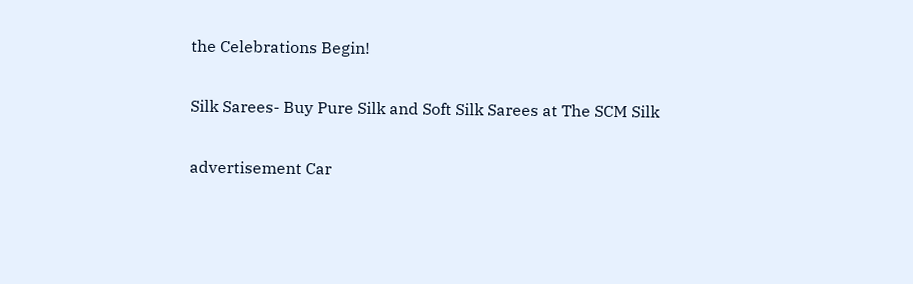the Celebrations Begin!

Silk Sarees- Buy Pure Silk and Soft Silk Sarees at The SCM Silk

advertisement Car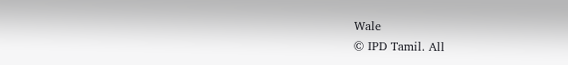Wale
© IPD Tamil. All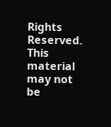Rights Reserved. This material may not be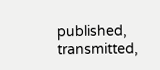published, transmitted,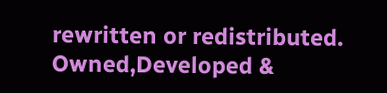rewritten or redistributed.
Owned,Developed &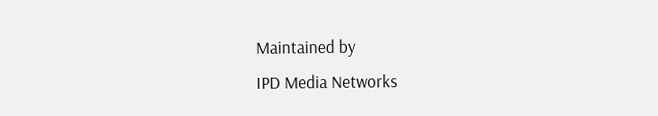Maintained by
IPD Media Networks